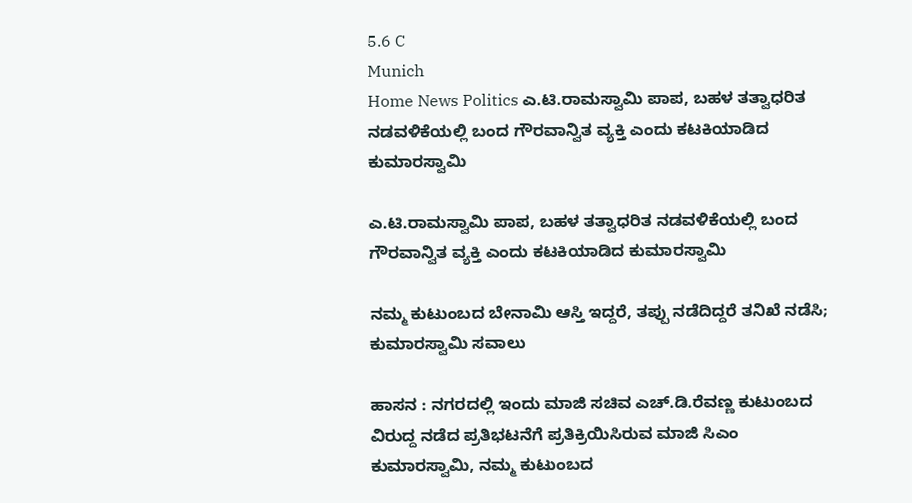5.6 C
Munich
Home News Politics ಎ.ಟಿ.ರಾಮಸ್ವಾಮಿ ಪಾಪ, ಬಹಳ ತತ್ವಾಧರಿತ ನಡವಳಿಕೆಯಲ್ಲಿ ಬಂದ ಗೌರವಾನ್ವಿತ ವ್ಯಕ್ತಿ ಎಂದು ಕಟಕಿಯಾಡಿದ ಕುಮಾರಸ್ವಾಮಿ

ಎ.ಟಿ.ರಾಮಸ್ವಾಮಿ ಪಾಪ, ಬಹಳ ತತ್ವಾಧರಿತ ನಡವಳಿಕೆಯಲ್ಲಿ ಬಂದ ಗೌರವಾನ್ವಿತ ವ್ಯಕ್ತಿ ಎಂದು ಕಟಕಿಯಾಡಿದ ಕುಮಾರಸ್ವಾಮಿ

ನಮ್ಮ ಕುಟುಂಬದ ಬೇನಾಮಿ ಆಸ್ತಿ ಇದ್ದರೆ, ತಪ್ಪು ನಡೆದಿದ್ದರೆ ತನಿಖೆ ನಡೆಸಿ; ಕುಮಾರಸ್ವಾಮಿ ಸವಾಲು

ಹಾಸನ : ನಗರದಲ್ಲಿ ಇಂದು ಮಾಜಿ ಸಚಿವ ಎಚ್.ಡಿ.ರೆವಣ್ಣ ಕುಟುಂಬದ ವಿರುದ್ದ ನಡೆದ ಪ್ರತಿಭಟನೆಗೆ ಪ್ರತಿಕ್ರಿಯಿಸಿರುವ ಮಾಜಿ ಸಿಎಂ ಕುಮಾರಸ್ವಾಮಿ, ನಮ್ಮ ಕುಟುಂಬದ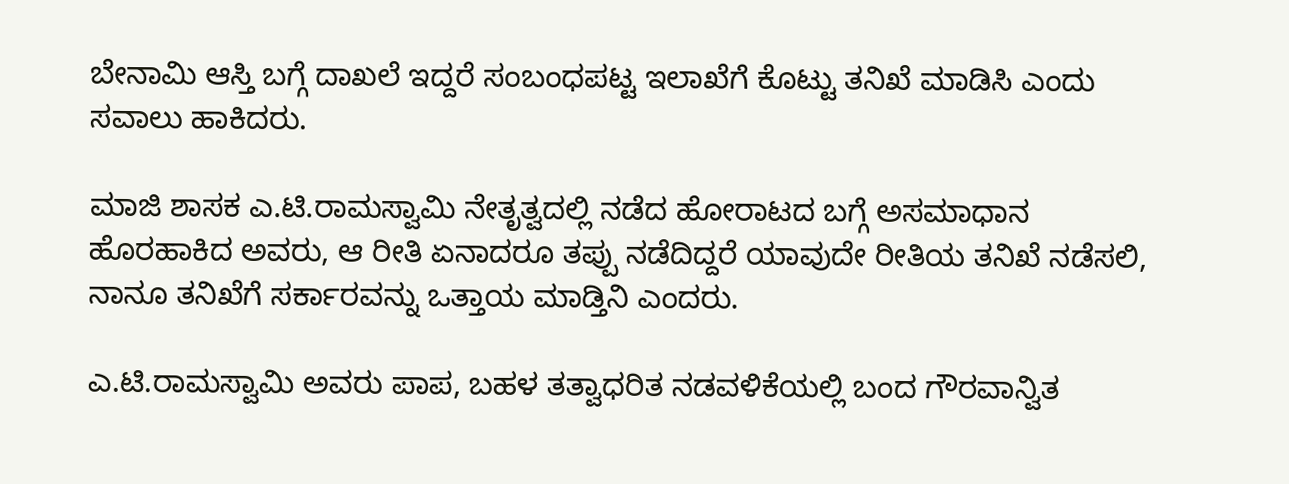ಬೇನಾಮಿ ಆಸ್ತಿ ಬಗ್ಗೆ ದಾಖಲೆ ಇದ್ದರೆ ಸಂಬಂಧಪಟ್ಟ ಇಲಾಖೆಗೆ ಕೊಟ್ಟು ತನಿಖೆ ಮಾಡಿಸಿ ಎಂದು ಸವಾಲು ಹಾಕಿದರು.

ಮಾಜಿ ಶಾಸಕ ಎ.ಟಿ.ರಾಮಸ್ವಾಮಿ ನೇತೃತ್ವದಲ್ಲಿ ನಡೆದ ಹೋರಾಟದ ಬಗ್ಗೆ ಅಸಮಾಧಾನ ಹೊರಹಾಕಿದ ಅವರು, ಆ ರೀತಿ ಏನಾದರೂ ತಪ್ಪು ನಡೆದಿದ್ದರೆ ಯಾವುದೇ ರೀತಿಯ ತನಿಖೆ ನಡೆಸಲಿ, ನಾನೂ ತನಿಖೆಗೆ ಸರ್ಕಾರವನ್ನು ಒತ್ತಾಯ ಮಾಡ್ತಿನಿ ಎಂದರು.

ಎ.ಟಿ.ರಾಮಸ್ವಾಮಿ ಅವರು ಪಾಪ, ಬಹಳ ತತ್ವಾಧರಿತ ನಡವಳಿಕೆಯಲ್ಲಿ ಬಂದ ಗೌರವಾನ್ವಿತ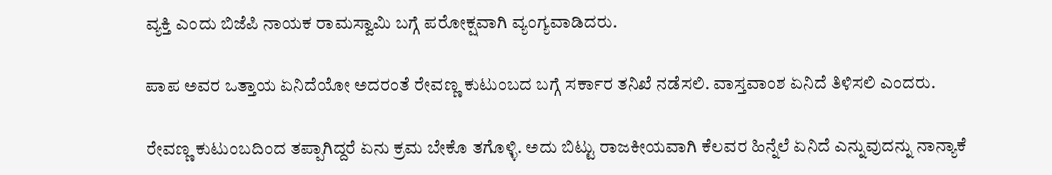ವ್ಯಕ್ತಿ ಎಂದು ಬಿಜೆಪಿ ನಾಯಕ ರಾಮಸ್ವಾಮಿ ಬಗ್ಗೆ ಪರೋಕ್ಷವಾಗಿ ವ್ಯಂಗ್ಯವಾಡಿದರು.

ಪಾಪ ಅವರ ಒತ್ತಾಯ ಏನಿದೆಯೋ ಅದರಂತೆ ರೇವಣ್ಣ ಕುಟುಂಬದ ಬಗ್ಗೆ ಸರ್ಕಾರ ತನಿಖೆ ನಡೆಸಲಿ. ವಾಸ್ತವಾಂಶ ಏನಿದೆ ತಿಳಿಸಲಿ ಎಂದರು.

ರೇವಣ್ಣ ಕುಟುಂಬದಿಂದ ತಪ್ಪಾಗಿದ್ದರೆ ಏನು ಕ್ರಮ ಬೇಕೊ ತಗೊಳ್ಳಿ. ಅದು ಬಿಟ್ಟು ರಾಜಕೀಯವಾಗಿ ಕೆಲವರ ಹಿನ್ನೆಲೆ ಏನಿದೆ ಎನ್ನುವುದನ್ನು‌ ನಾನ್ಯಾಕೆ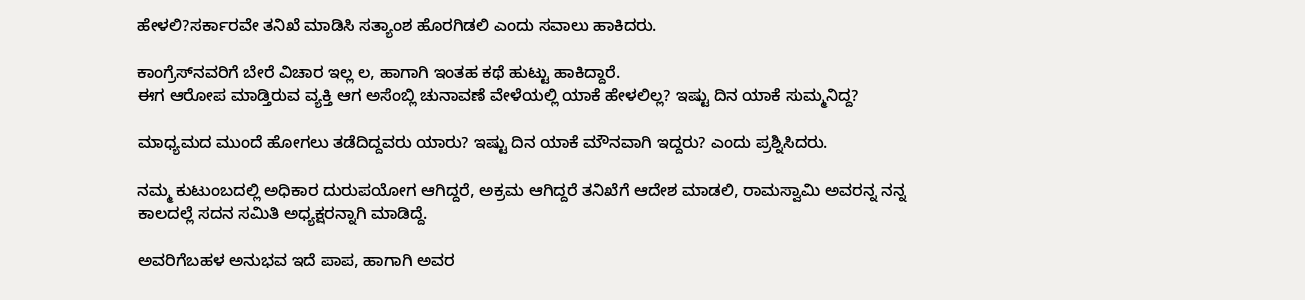ಹೇಳಲಿ?ಸರ್ಕಾರವೇ ತನಿಖೆ ಮಾಡಿಸಿ ಸತ್ಯಾಂಶ ಹೊರಗಿಡಲಿ ಎಂದು ಸವಾಲು ಹಾಕಿದರು.

ಕಾಂಗ್ರೆಸ್‌ನವರಿಗೆ ಬೇರೆ ವಿಚಾರ ಇಲ್ಲ ಲ, ಹಾಗಾಗಿ ಇಂತಹ ಕಥೆ ಹುಟ್ಟು ಹಾಕಿದ್ದಾರೆ.
ಈಗ ಆರೋಪ ಮಾಡ್ತಿರುವ ವ್ಯಕ್ತಿ ಆಗ ಅಸೆಂಬ್ಲಿ ಚುನಾವಣೆ ವೇಳೆಯಲ್ಲಿ ಯಾಕೆ ಹೇಳಲಿಲ್ಲ? ಇಷ್ಟು ದಿನ ಯಾಕೆ ಸುಮ್ಮನಿದ್ದ?

ಮಾಧ್ಯಮದ ಮುಂದೆ ಹೋಗಲು ತಡೆದಿದ್ದವರು ಯಾರು? ಇಷ್ಟು ದಿನ ಯಾಕೆ ಮೌನವಾಗಿ ಇದ್ದರು? ಎಂದು ಪ್ರಶ್ನಿಸಿದರು.

ನಮ್ಮ ಕುಟುಂಬದಲ್ಲಿ ಅಧಿಕಾರ ದುರುಪಯೋಗ ಆಗಿದ್ದರೆ, ಅಕ್ರಮ ಆಗಿದ್ದರೆ ತನಿಖೆಗೆ ಆದೇಶ ಮಾಡಲಿ, ರಾಮಸ್ವಾಮಿ ಅವರನ್ನ ನನ್ನ ಕಾಲದಲ್ಲೆ ಸದನ ಸಮಿತಿ ಅಧ್ಯಕ್ಷರನ್ನಾಗಿ ಮಾಡಿದ್ದೆ.

ಅವರಿಗೆಬಹಳ ಅನುಭವ ಇದೆ ಪಾಪ, ಹಾಗಾಗಿ ಅವರ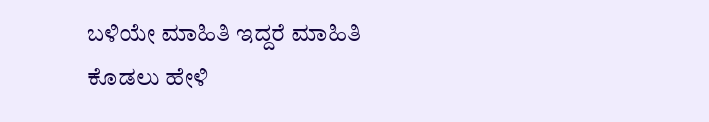ಬಳಿಯೇ ಮಾಹಿತಿ ಇದ್ದರೆ ಮಾಹಿತಿ ಕೊಡಲು ಹೇಳಿ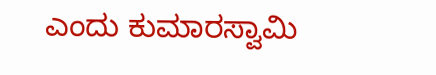ಎಂದು ಕುಮಾರಸ್ವಾಮಿ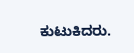ಕುಟುಕಿದರು.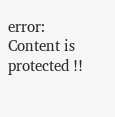error: Content is protected !!